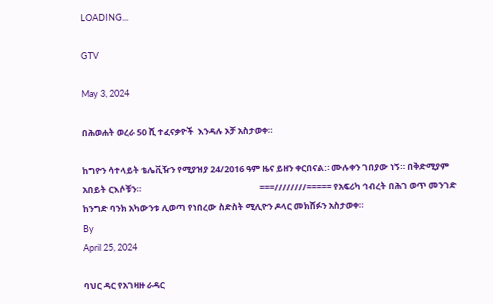LOADING...

GTV

May 3, 2024

በሕወሐት ወረራ 50 ሺ ተፈናቃዮች  እንዳሉ ኦቻ አስታወቀ።

ከግዮን ሳተላይት ቴሌቪዥን የሚያዝያ 24/2016 ዓም ዜና ይዘን ቀርበናል:፡ ሙሉቀን ገበያው ነኝ። በቅድሚያም አበይት ርእሶቹን።                                                           ===////////===== የአፍሪካ ኅብረት በሕገ ወጥ መንገድ ከንግድ ባንክ አካውንቱ ሊወጣ የነበረው ስድስት ሚሊዮን ዶላር መክሸፉን አስታወቀ።
By
April 25, 2024

ባህር ዳር የአገዛዙ ራዳር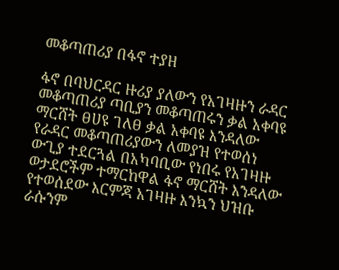መቆጣጠሪያ በፋኖ ተያዘ

ፋኖ በባህርዳር ዙሪያ ያለውን የአገዛዙን ራዳር መቆጣጠሪያ ጣቢያን መቆጣጠሩን ቃል አቀባዩ ማርሸት ፀሀዩ ገለፀ ቃል አቀባዩ እንዳለው የራዳር መቆጣጠሪያውን ለመያዝ የተወሰነ ውጊያ ተደርጓል በአካባቢው የነበሩ የአገዛዙ ወታደሮችም ተማርከዋል ፋኖ ማርሸት እንዳለው የተወሰደው እርምጃ አገዛዙ እንኳን ህዝቡ ራሱንም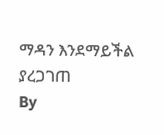ማዳን እንደማይችል ያረጋገጠ
By